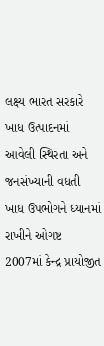લક્ષ્ય ભારત સરકારે ખાધ ઉત્પાદનમાં આવેલી સ્થિરતા અને જનસંખ્યાની વધતી ખાધ ઉપભોગને ધ્યાનમાં રાખીને ઓગષ્ટ 2007માં કેન્દ્ર પ્રાયોજીત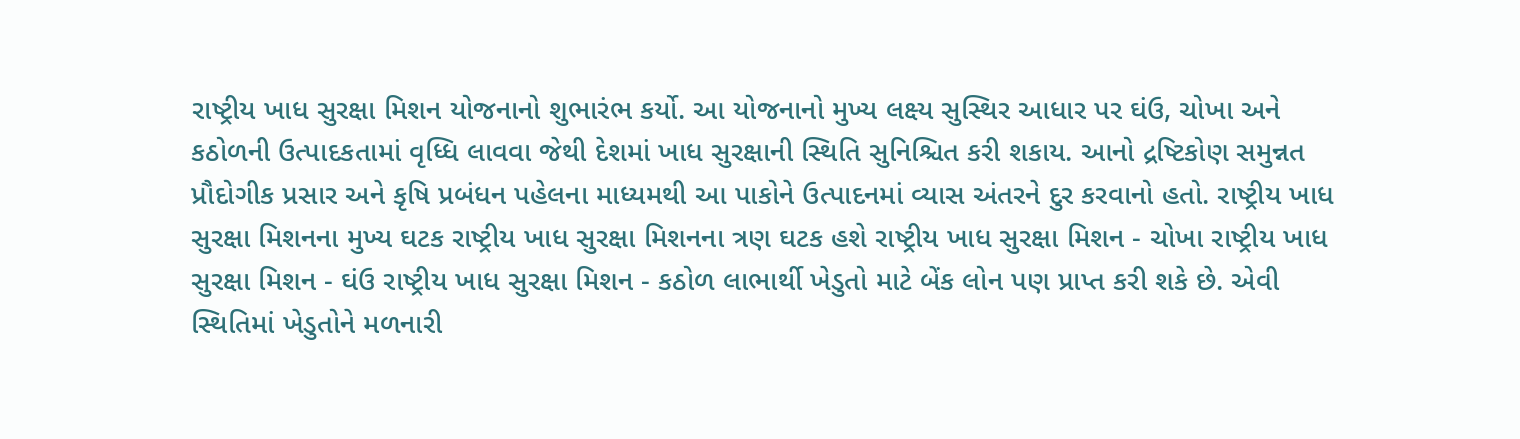રાષ્ટ્રીય ખાધ સુરક્ષા મિશન યોજનાનો શુભારંભ કર્યો. આ યોજનાનો મુખ્ય લક્ષ્ય સુસ્થિર આધાર પર ઘંઉ, ચોખા અને કઠોળની ઉત્પાદકતામાં વૃધ્ધિ લાવવા જેથી દેશમાં ખાધ સુરક્ષાની સ્થિતિ સુનિશ્ચિત કરી શકાય. આનો દ્રષ્ટિકોણ સમુન્નત પ્રૌદોગીક પ્રસાર અને કૃષિ પ્રબંધન પહેલના માધ્યમથી આ પાકોને ઉત્પાદનમાં વ્યાસ અંતરને દુર કરવાનો હતો. રાષ્ટ્રીય ખાધ સુરક્ષા મિશનના મુખ્ય ઘટક રાષ્ટ્રીય ખાધ સુરક્ષા મિશનના ત્રણ ઘટક હશે રાષ્ટ્રીય ખાધ સુરક્ષા મિશન - ચોખા રાષ્ટ્રીય ખાધ સુરક્ષા મિશન - ઘંઉ રાષ્ટ્રીય ખાધ સુરક્ષા મિશન - કઠોળ લાભાર્થી ખેડુતો માટે બેંક લોન પણ પ્રાપ્ત કરી શકે છે. એવી સ્થિતિમાં ખેડુતોને મળનારી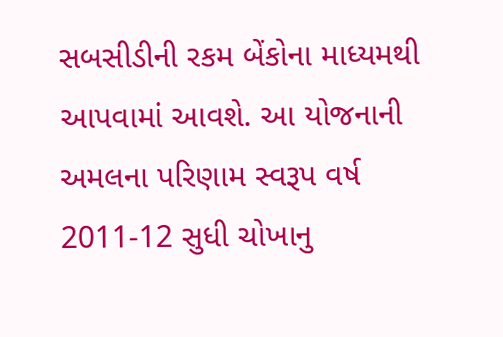સબસીડીની રકમ બેંકોના માધ્યમથી આપવામાં આવશે. આ યોજનાની અમલના પરિણામ સ્વરૂપ વર્ષ 2011-12 સુધી ચોખાનુ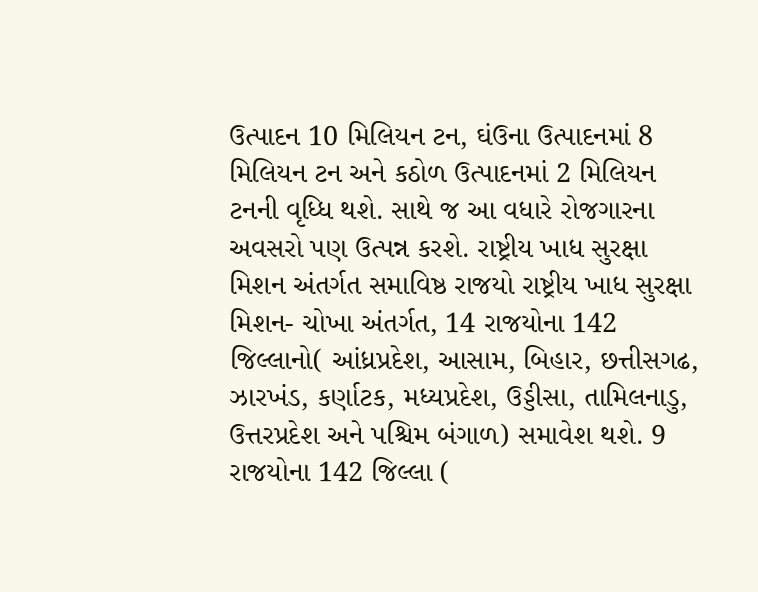ઉત્પાદન 10 મિલિયન ટન, ઘંઉના ઉત્પાદનમાં 8 મિલિયન ટન અને કઠોળ ઉત્પાદનમાં 2 મિલિયન ટનની વૃધ્ધિ થશે. સાથે જ આ વધારે રોજગારના અવસરો પણ ઉત્પન્ન કરશે. રાષ્ટ્રીય ખાધ સુરક્ષા મિશન અંતર્ગત સમાવિષ્ઠ રાજયો રાષ્ટ્રીય ખાધ સુરક્ષા મિશન- ચોખા અંતર્ગત, 14 રાજયોના 142 જિલ્લાનો( આંધ્રપ્રદેશ, આસામ, બિહાર, છત્તીસગઢ, ઝારખંડ, કર્ણાટક, મધ્યપ્રદેશ, ઉડ્ડીસા, તામિલનાડુ, ઉત્તરપ્રદેશ અને પશ્ચિમ બંગાળ) સમાવેશ થશે. 9 રાજયોના 142 જિલ્લા (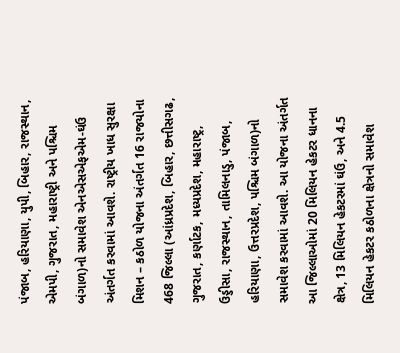પંજાબ, હરિયાણા, યુપી, બિહાર, રાજસ્થાન, એમપી, ગુજરાત, મહારાષ્ટ્રી અને પશ્ચિમ બંગાળ)નો સમાવેશ એનએસએફએમ-ઘંઉ અંતર્ગત કરવામાં આવશે. રાષ્ટ્રીય ખાધ સુરક્ષા મિશન – કઠોળ યોજના અંતર્ગત 16 રાજયોના 468 જિલ્લા (આંધ્રપ્રદેશ, બિહાર, છત્તીસગઢ, ગુજરાત, કર્ણાટક, મધ્યપ્રદેશ, મહારાષ્ટ્ર, ઉડ્ડીસા, રાજસ્થાન, તામિલનાડુ, પંજાબ, હરિયાણા, ઉત્તરપ્રદેશ, પશ્ચિમ બંગાળ)નો સમાવેશ કરવામાં આવશે. આ યોજના અંતર્ગત આ જિલ્લાઓમાં 20 મિલિયન હેકટર ધાનના ક્ષેત્ર, 13 મિલિયન હેકટરમાં ઘંઉ, અને 4.5 મિલિયન હેકટર કઠોળના ક્ષેત્રનો સમાવેશ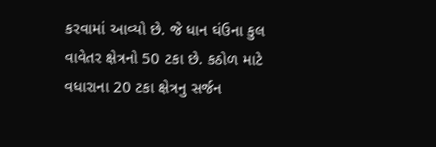કરવામાં આવ્યો છે. જે ધાન ઘંઉના કુલ વાવેતર ક્ષેત્રનો 50 ટકા છે. કઠોળ માટે વધારાના 20 ટકા ક્ષેત્રનુ સર્જન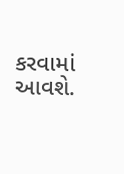કરવામાં આવશે.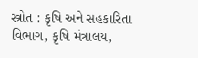સ્ત્રોત : કૃષિ અને સહકારિતા વિભાગ, કૃષિ મંત્રાલય,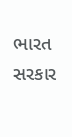ભારત સરકાર